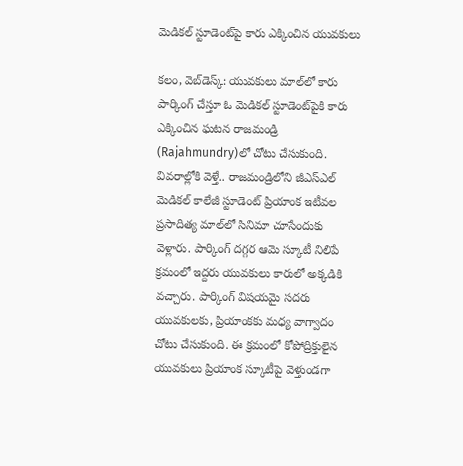మెడిక‌ల్ స్టూడెంట్‌పై కారు ఎక్కించిన యువ‌కులు

క‌లం, వెబ్‌డెస్క్‌: యువ‌కులు మాల్‌లో కారు పార్కింగ్ చేస్తూ ఓ మెడిక‌ల్ స్టూడెంట్‌పైకి కారు ఎక్కించిన ఘ‌ట‌న రాజ‌మండ్రి (Rajahmundry)లో చోటు చేసుకుంది. వివ‌రాల్లోకి వెళ్తే.. రాజ‌మండ్రిలోని జీఎస్ఎల్ మెడిక‌ల్ కాలేజీ స్టూడెంట్ ప్రియాంక ఇటీవ‌ల ప్ర‌సాదిత్య మాల్‌లో సినిమా చూసేందుకు వెళ్లారు. పార్కింగ్ ద‌గ్గ‌ర ఆమె స్కూటీ నిలిపే క్ర‌మంలో ఇద్ద‌రు యువ‌కులు కారులో అక్క‌డికి వ‌చ్చారు. పార్కింగ్ విష‌య‌మై స‌ద‌రు యువ‌కుల‌కు, ప్రియాంక‌కు మ‌ధ్య వాగ్వాదం చోటు చేసుకుంది. ఈ క్రమంలో కోపోద్రిక్తులైన యువ‌కులు ప్రియాంక స్కూటీపై వెళ్తుండ‌గా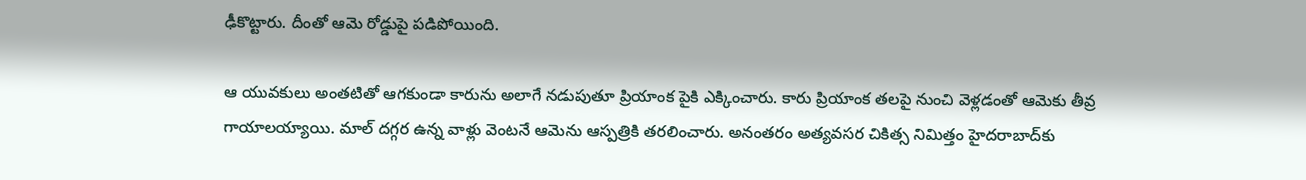ఢీకొట్టారు. దీంతో ఆమె రోడ్డుపై ప‌డిపోయింది.

ఆ యువ‌కులు అంత‌టితో ఆగ‌కుండా కారును అలాగే న‌డుపుతూ ప్రియాంక పైకి ఎక్కించారు. కారు ప్రియాంక త‌ల‌పై నుంచి వెళ్ల‌డంతో ఆమెకు తీవ్ర గాయాల‌య్యాయి. మాల్ ద‌గ్గ‌ర ఉన్న వాళ్లు వెంట‌నే ఆమెను ఆస్ప‌త్రికి త‌ర‌లించారు. అనంత‌రం అత్య‌వ‌స‌ర చికిత్స నిమిత్తం హైద‌రాబాద్‌కు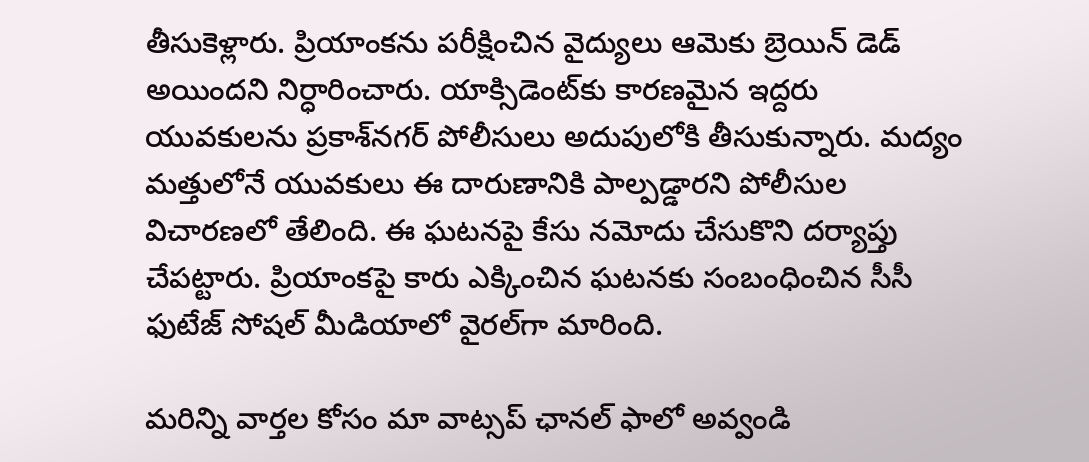తీసుకెళ్లారు. ప్రియాంక‌ను ప‌రీక్షించిన వైద్యులు ఆమెకు బ్రెయిన్ డెడ్ అయింద‌ని నిర్ధారించారు. యాక్సిడెంట్‌కు కార‌ణ‌మైన ఇద్ద‌రు యువ‌కుల‌ను ప్ర‌కాశ్‌న‌గ‌ర్ పోలీసులు అదుపులోకి తీసుకున్నారు. మ‌ద్యం మ‌త్తులోనే యువ‌కులు ఈ దారుణానికి పాల్ప‌డ్డార‌ని పోలీసుల విచార‌ణ‌లో తేలింది. ఈ ఘ‌ట‌న‌పై కేసు న‌మోదు చేసుకొని ద‌ర్యాప్తు చేప‌ట్టారు. ప్రియాంక‌పై కారు ఎక్కించిన ఘ‌ట‌న‌కు సంబంధించిన సీసీ ఫుటేజ్ సోష‌ల్ మీడియాలో వైర‌ల్‌గా మారింది.

మ‌రిన్ని వార్త‌ల కోసం మా వాట్స‌ప్ ఛాన‌ల్ ఫాలో అవ్వండి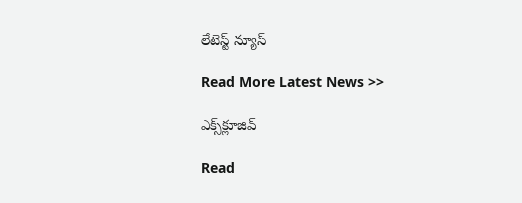లేటెస్ట్ న్యూస్‌

Read More Latest News >>

ఎక్స్‌క్లూజివ్‌

Read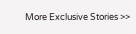More Exclusive Stories >>